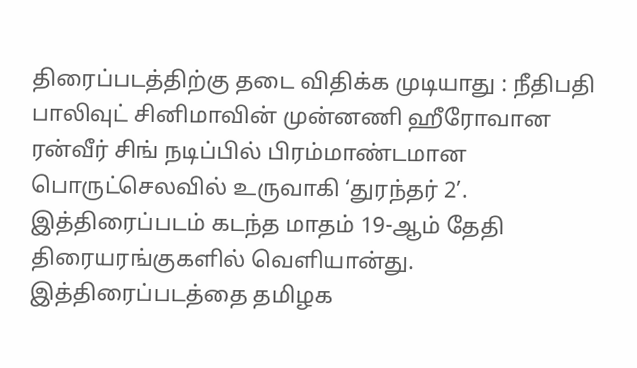திரைப்படத்திற்கு தடை விதிக்க முடியாது : நீதிபதி
பாலிவுட் சினிமாவின் முன்னணி ஹீரோவான ரன்வீர் சிங் நடிப்பில் பிரம்மாண்டமான பொருட்செலவில் உருவாகி ‘துரந்தர் 2’. இத்திரைப்படம் கடந்த மாதம் 19-ஆம் தேதி திரையரங்குகளில் வெளியான்து.
இத்திரைப்படத்தை தமிழக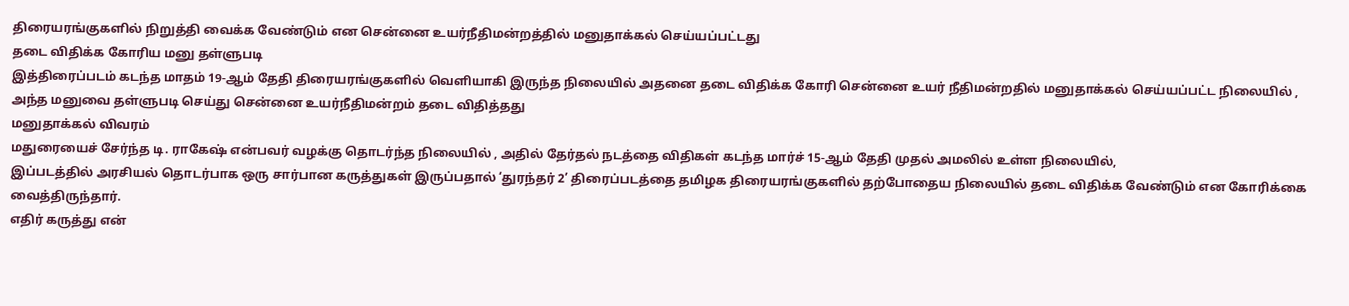திரையரங்குகளில் நிறுத்தி வைக்க வேண்டும் என சென்னை உயர்நீதிமன்றத்தில் மனுதாக்கல் செய்யப்பட்டது
தடை விதிக்க கோரிய மனு தள்ளுபடி
இத்திரைப்படம் கடந்த மாதம் 19-ஆம் தேதி திரையரங்குகளில் வெளியாகி இருந்த நிலையில் அதனை தடை விதிக்க கோரி சென்னை உயர் நீதிமன்றதில் மனுதாக்கல் செய்யப்பட்ட நிலையில் , அந்த மனுவை தள்ளுபடி செய்து சென்னை உயர்நீதிமன்றம் தடை விதித்தது
மனுதாக்கல் விவரம்
மதுரையைச் சேர்ந்த டி. ராகேஷ் என்பவர் வழக்கு தொடர்ந்த நிலையில் , அதில் தேர்தல் நடத்தை விதிகள் கடந்த மார்ச் 15-ஆம் தேதி முதல் அமலில் உள்ள நிலையில்,
இப்படத்தில் அரசியல் தொடர்பாக ஒரு சார்பான கருத்துகள் இருப்பதால் ‘துரந்தர் 2’ திரைப்படத்தை தமிழக திரையரங்குகளில் தற்போதைய நிலையில் தடை விதிக்க வேண்டும் என கோரிக்கை வைத்திருந்தார்.
எதிர் கருத்து என்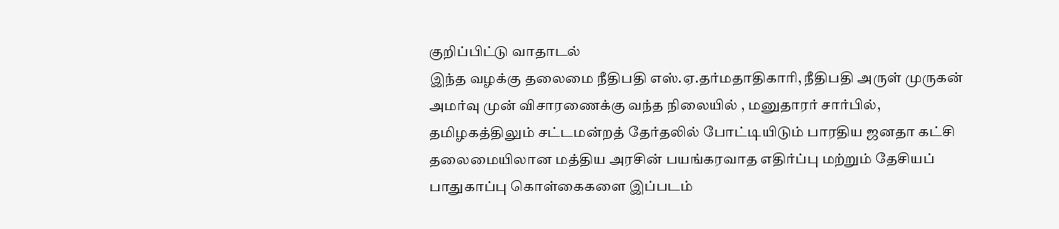குறிப்பிட்டு வாதாடல்
இந்த வழக்கு தலைமை நீதிபதி எஸ்.ஏ.தர்மதாதிகாரி, நீதிபதி அருள் முருகன் அமர்வு முன் விசாரணைக்கு வந்த நிலையில் , மனுதாரர் சார்பில், தமிழகத்திலும் சட்டமன்றத் தேர்தலில் போட்டியிடும் பாரதிய ஜனதா கட்சி தலைமையிலான மத்திய அரசின் பயங்கரவாத எதிர்ப்பு மற்றும் தேசியப் பாதுகாப்பு கொள்கைகளை இப்படம்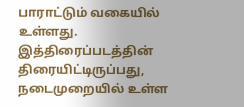பாராட்டும் வகையில் உள்ளது.
இத்திரைப்படத்தின் திரையிட்டிருப்பது, நடைமுறையில் உள்ள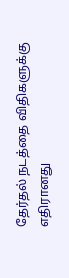தேர்தல் நடத்தை விதிகளுக்கு எதிரானது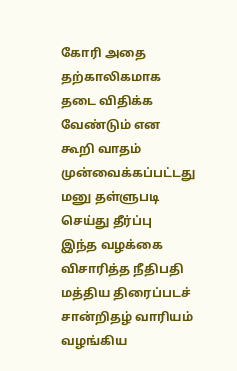கோரி அதை தற்காலிகமாக தடை விதிக்க வேண்டும் என கூறி வாதம் முன்வைக்கப்பட்டது
மனு தள்ளுபடி செய்து தீர்ப்பு
இந்த வழக்கை விசாரித்த நீதிபதி மத்திய திரைப்படச் சான்றிதழ் வாரியம் வழங்கிய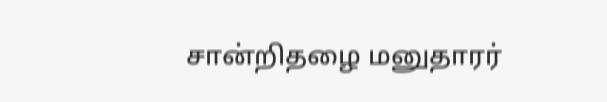சான்றிதழை மனுதாரர்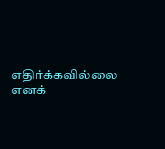எதிர்க்கவில்லை எனக்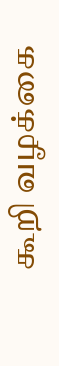கூறி வழக்கை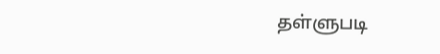தள்ளுபடி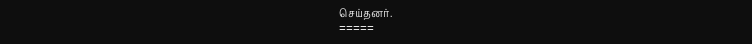செய்தனர்.
=====